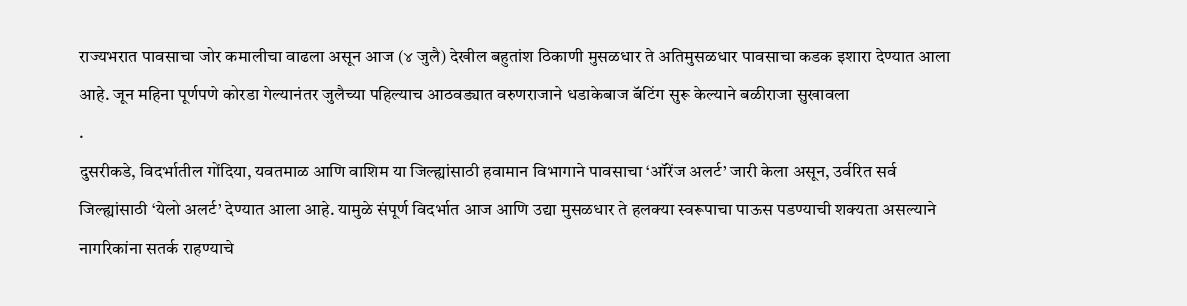राज्यभरात पावसाचा जोर कमालीचा वाढला असून आज (४ जुलै) देखील बहुतांश ठिकाणी मुसळधार ते अतिमुसळधार पावसाचा कडक इशारा देण्यात आला आहे. जून महिना पूर्णपणे कोरडा गेल्यानंतर जुलैच्या पहिल्याच आठवड्यात वरुणराजाने धडाकेबाज बॅटिंग सुरू केल्याने बळीराजा सुखावला
.
दुसरीकडे, विदर्भातील गोंदिया, यवतमाळ आणि वाशिम या जिल्ह्यांसाठी हवामान विभागाने पावसाचा ‘ऑरेंज अलर्ट’ जारी केला असून, उर्वरित सर्व जिल्ह्यांसाठी ‘येलो अलर्ट’ देण्यात आला आहे. यामुळे संपूर्ण विदर्भात आज आणि उद्या मुसळधार ते हलक्या स्वरूपाचा पाऊस पडण्याची शक्यता असल्याने नागरिकांना सतर्क राहण्याचे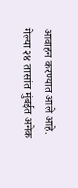आवाहन करण्यात आले आहे.
गेल्या २४ तासांत मुंबईत अनेक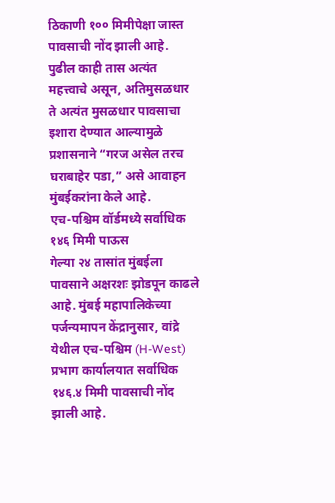ठिकाणी १०० मिमीपेक्षा जास्त पावसाची नोंद झाली आहे. पुढील काही तास अत्यंत महत्त्वाचे असून, अतिमुसळधार ते अत्यंत मुसळधार पावसाचा इशारा देण्यात आल्यामुळे प्रशासनाने “गरज असेल तरच घराबाहेर पडा,” असे आवाहन मुंबईकरांना केले आहे.
एच-पश्चिम वॉर्डमध्ये सर्वाधिक १४६ मिमी पाऊस
गेल्या २४ तासांत मुंबईला पावसाने अक्षरशः झोडपून काढले आहे. मुंबई महापालिकेच्या पर्जन्यमापन केंद्रानुसार, वांद्रे येथील एच-पश्चिम (H-West) प्रभाग कार्यालयात सर्वाधिक १४६.४ मिमी पावसाची नोंद झाली आहे.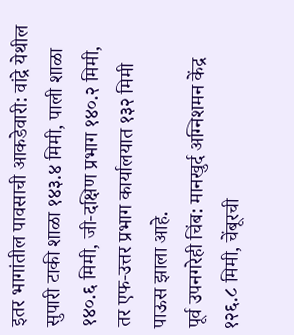इतर भागांतील पावसाची आकडेवारी: वांद्रे येथील सुपारी टाकी शाळा १४३.४ मिमी, पाली शाळा १४०.६ मिमी, जी-दक्षिण प्रभाग १४०.२ मिमी, तर एफ-उत्तर प्रभाग कार्यालयात १३२ मिमी पाऊस झाला आहे.
पूर्व उपनगरेही चिंब: मानखुर्द अग्निशमन केंद्र १२६.८ मिमी, चेंबूरची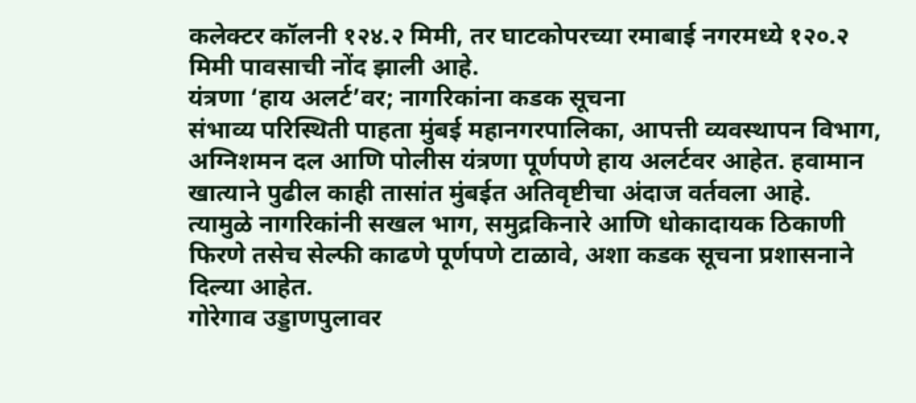कलेक्टर कॉलनी १२४.२ मिमी, तर घाटकोपरच्या रमाबाई नगरमध्ये १२०.२ मिमी पावसाची नोंद झाली आहे.
यंत्रणा ‘हाय अलर्ट’वर; नागरिकांना कडक सूचना
संभाव्य परिस्थिती पाहता मुंबई महानगरपालिका, आपत्ती व्यवस्थापन विभाग, अग्निशमन दल आणि पोलीस यंत्रणा पूर्णपणे हाय अलर्टवर आहेत. हवामान खात्याने पुढील काही तासांत मुंबईत अतिवृष्टीचा अंदाज वर्तवला आहे. त्यामुळे नागरिकांनी सखल भाग, समुद्रकिनारे आणि धोकादायक ठिकाणी फिरणे तसेच सेल्फी काढणे पूर्णपणे टाळावे, अशा कडक सूचना प्रशासनाने दिल्या आहेत.
गोरेगाव उड्डाणपुलावर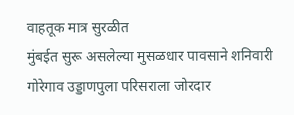वाहतूक मात्र सुरळीत
मुंबईत सुरू असलेल्या मुसळधार पावसाने शनिवारी गोरेगाव उड्डाणपुला परिसराला जोरदार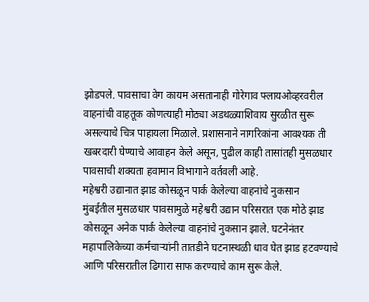झोडपले. पावसाचा वेग कायम असतानाही गोरेगाव फ्लायओव्हरवरील वाहनांची वाहतूक कोणत्याही मोठ्या अडथळ्याशिवाय सुरळीत सुरू असल्याचे चित्र पाहायला मिळाले. प्रशासनाने नागरिकांना आवश्यक ती खबरदारी घेण्याचे आवाहन केले असून, पुढील काही तासांतही मुसळधार पावसाची शक्यता हवामान विभागाने वर्तवली आहे.
महेश्वरी उद्यानात झाड कोसळून पार्क केलेल्या वाहनांचे नुकसान
मुंबईतील मुसळधार पावसामुळे महेश्वरी उद्यान परिसरात एक मोठे झाड कोसळून अनेक पार्क केलेल्या वाहनांचे नुकसान झाले. घटनेनंतर महापालिकेच्या कर्मचाऱ्यांनी तातडीने घटनास्थळी धाव घेत झाड हटवण्याचे आणि परिसरातील ढिगारा साफ करण्याचे काम सुरू केले.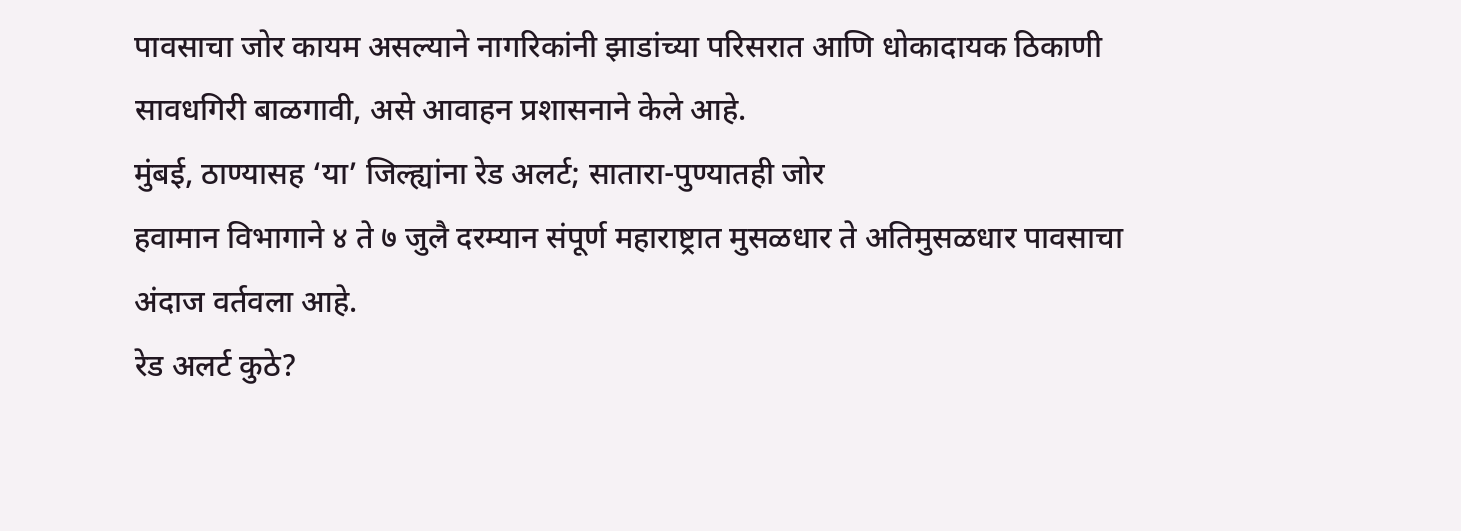पावसाचा जोर कायम असल्याने नागरिकांनी झाडांच्या परिसरात आणि धोकादायक ठिकाणी सावधगिरी बाळगावी, असे आवाहन प्रशासनाने केले आहे.
मुंबई, ठाण्यासह ‘या’ जिल्ह्यांना रेड अलर्ट; सातारा-पुण्यातही जोर
हवामान विभागाने ४ ते ७ जुलै दरम्यान संपूर्ण महाराष्ट्रात मुसळधार ते अतिमुसळधार पावसाचा अंदाज वर्तवला आहे.
रेड अलर्ट कुठे?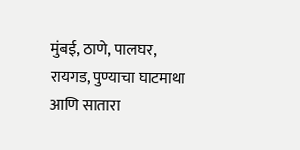मुंबई, ठाणे, पालघर, रायगड, पुण्याचा घाटमाथा आणि सातारा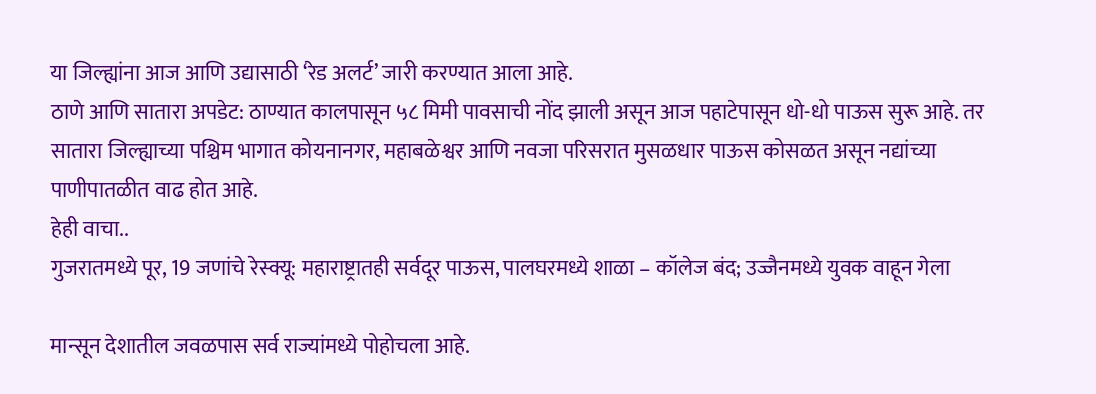या जिल्ह्यांना आज आणि उद्यासाठी ‘रेड अलर्ट’ जारी करण्यात आला आहे.
ठाणे आणि सातारा अपडेट: ठाण्यात कालपासून ५८ मिमी पावसाची नोंद झाली असून आज पहाटेपासून धो-धो पाऊस सुरू आहे. तर सातारा जिल्ह्याच्या पश्चिम भागात कोयनानगर, महाबळेश्वर आणि नवजा परिसरात मुसळधार पाऊस कोसळत असून नद्यांच्या पाणीपातळीत वाढ होत आहे.
हेही वाचा..
गुजरातमध्ये पूर, 19 जणांचे रेस्क्यू: महाराष्ट्रातही सर्वदूर पाऊस, पालघरमध्ये शाळा – कॉलेज बंद; उज्जैनमध्ये युवक वाहून गेला

मान्सून देशातील जवळपास सर्व राज्यांमध्ये पोहोचला आहे.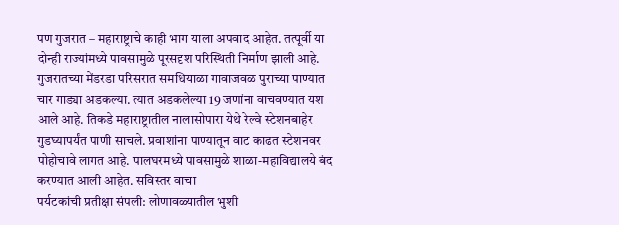पण गुजरात – महाराष्ट्राचे काही भाग याला अपवाद आहेत. तत्पूर्वी या दोन्ही राज्यांमध्ये पावसामुळे पूरसदृश परिस्थिती निर्माण झाली आहे. गुजरातच्या मेंडरडा परिसरात समधियाळा गावाजवळ पुराच्या पाण्यात चार गाड्या अडकल्या. त्यात अडकलेल्या 19 जणांना वाचवण्यात यश आले आहे. तिकडे महाराष्ट्रातील नालासोपारा येथे रेल्वे स्टेशनबाहेर गुडघ्यापर्यंत पाणी साचले. प्रवाशांना पाण्यातून वाट काढत स्टेशनवर पोहोचावे लागत आहे. पालघरमध्ये पावसामुळे शाळा-महाविद्यालये बंद करण्यात आली आहेत. सविस्तर वाचा
पर्यटकांची प्रतीक्षा संपली: लोणावळ्यातील भुशी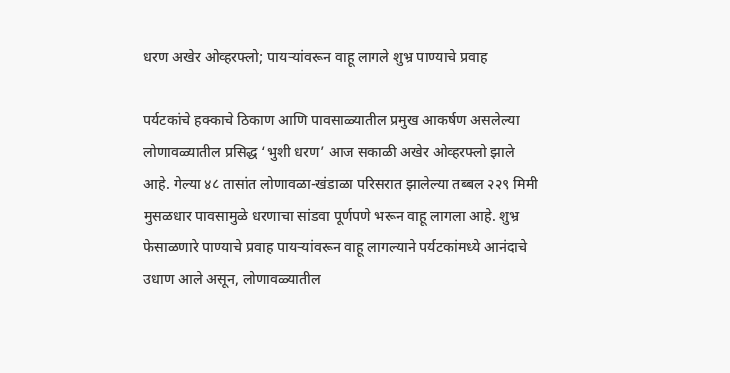धरण अखेर ओव्हरफ्लो; पायऱ्यांवरून वाहू लागले शुभ्र पाण्याचे प्रवाह

पर्यटकांचे हक्काचे ठिकाण आणि पावसाळ्यातील प्रमुख आकर्षण असलेल्या लोणावळ्यातील प्रसिद्ध ‘भुशी धरण’ आज सकाळी अखेर ओव्हरफ्लो झाले आहे. गेल्या ४८ तासांत लोणावळा-खंडाळा परिसरात झालेल्या तब्बल २२९ मिमी मुसळधार पावसामुळे धरणाचा सांडवा पूर्णपणे भरून वाहू लागला आहे. शुभ्र फेसाळणारे पाण्याचे प्रवाह पायऱ्यांवरून वाहू लागल्याने पर्यटकांमध्ये आनंदाचे उधाण आले असून, लोणावळ्यातील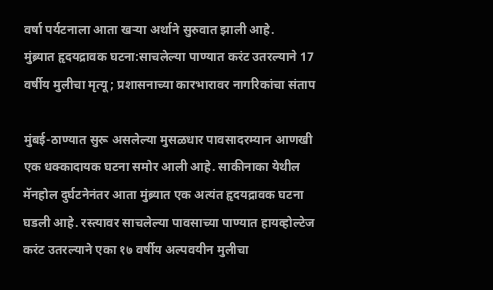वर्षा पर्यटनाला आता खऱ्या अर्थाने सुरुवात झाली आहे.
मुंब्र्यात हृदयद्रावक घटना:साचलेल्या पाण्यात करंट उतरल्याने 17 वर्षीय मुलीचा मृत्यू; प्रशासनाच्या कारभारावर नागरिकांचा संताप

मुंबई-ठाण्यात सुरू असलेल्या मुसळधार पावसादरम्यान आणखी एक धक्कादायक घटना समोर आली आहे. साकीनाका येथील मॅनहोल दुर्घटनेनंतर आता मुंब्र्यात एक अत्यंत हृदयद्रावक घटना घडली आहे. रस्त्यावर साचलेल्या पावसाच्या पाण्यात हायव्होल्टेज करंट उतरल्याने एका १७ वर्षीय अल्पवयीन मुलीचा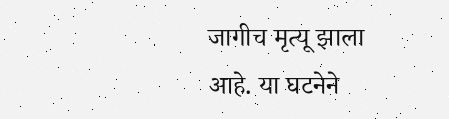जागीच मृत्यू झाला आहे. या घटनेने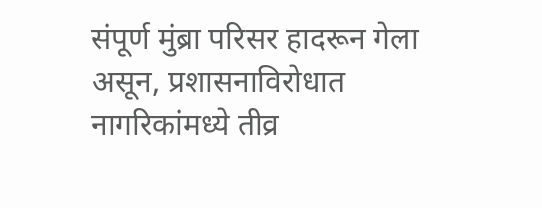संपूर्ण मुंब्रा परिसर हादरून गेला असून, प्रशासनाविरोधात नागरिकांमध्ये तीव्र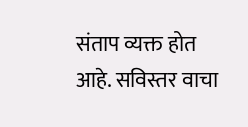संताप व्यक्त होत आहे. सविस्तर वाचा